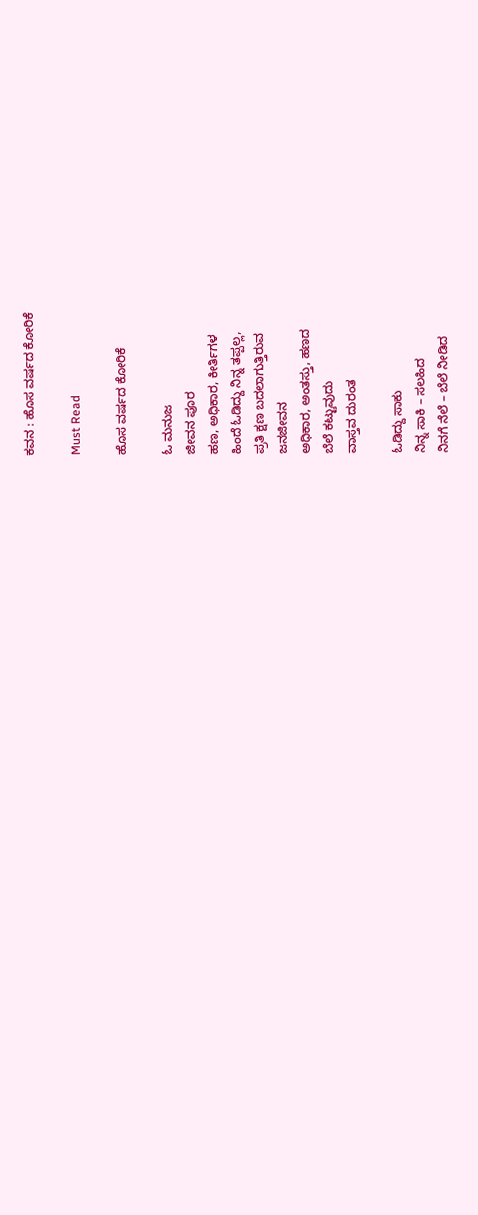ಕವನ : ಹೊಸ ವರ್ಷದ ಕೋರಿಕೆ

Must Read

ಹೊಸ ವರ್ಷದ ಕೋರಿಕೆ

ಓ ಮನುಜ
ಜೀವನ ಪೂರ
ಹಣ, ಅಧಿಕಾರ, ಕೀರ್ತಿಗಳ
ಹಿಂದೆ ಓಡಿದ್ದು ನಿನ್ನ ತಪ್ಪಲ್ಲ,
ಪ್ರತಿ ಕ್ಷಣ ಬದಲಾಗುತ್ತಿರುವ
ಜನಜೀವನ
ಅಧಿಕಾರ, ಅಂತಸ್ತು, ಹಣದ
ಬೆಲೆ ಕಟ್ಟುವುದು
ವಾಸ್ತವ ದುರಂತ

ಓಡಿದ್ದು ಸಾಕು
ನಿನ್ನ ಸಾಕಿ – ಸಲಹಿದ
ನಿನಗೆ ನೆಲೆ – ಬೆಲೆ ನೀಡಿದ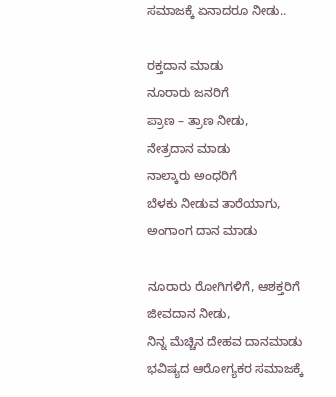ಸಮಾಜಕ್ಕೆ ಏನಾದರೂ ನೀಡು..

ರಕ್ತದಾನ ಮಾಡು
ನೂರಾರು ಜನರಿಗೆ
ಪ್ರಾಣ – ತ್ರಾಣ ನೀಡು,
ನೇತ್ರದಾನ ಮಾಡು
ನಾಲ್ಕಾರು ಅಂಧರಿಗೆ
ಬೆಳಕು ನೀಡುವ ತಾರೆಯಾಗು,
ಅಂಗಾಂಗ ದಾನ ಮಾಡು

ನೂರಾರು ರೋಗಿಗಳಿಗೆ, ಆಶಕ್ತರಿಗೆ
ಜೀವದಾನ ನೀಡು,
ನಿನ್ನ ಮೆಚ್ಚಿನ ದೇಹವ ದಾನಮಾಡು
ಭವಿಷ್ಯದ ಆರೋಗ್ಯಕರ ಸಮಾಜಕ್ಕೆ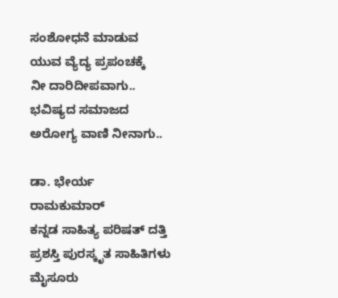ಸಂಶೋಧನೆ ಮಾಡುವ
ಯುವ ವ್ಯೆದ್ಯ ಪ್ರಪಂಚಕ್ಕೆ
ನೀ ದಾರಿದೀಪವಾಗು..
ಭವಿಷ್ಯದ ಸಮಾಜದ
ಅರೋಗ್ಯ ವಾಣಿ ನೀನಾಗು..

ಡಾ. ಭೇರ್ಯ ರಾಮಕುಮಾರ್
ಕನ್ನಡ ಸಾಹಿತ್ಯ ಪರಿಷತ್ ದತ್ತಿ ಪ್ರಶಸ್ತಿ ಪುರಸ್ಕೃತ ಸಾಹಿತಿಗಳು
ಮೈಸೂರು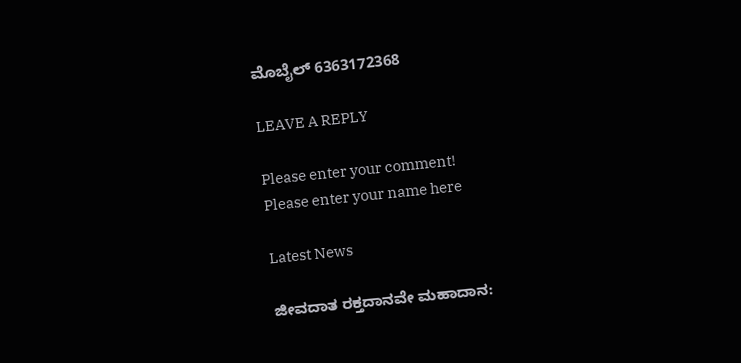ಮೊಬೈಲ್ 6363172368

LEAVE A REPLY

Please enter your comment!
Please enter your name here

Latest News

ಜೀವದಾತ ರಕ್ತದಾನವೇ ಮಹಾದಾನ: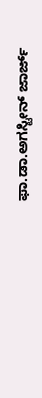ಫಾ.ಡಾ.ಅಗಸ್ಟೀನ್ ಜಾರ್ಜ್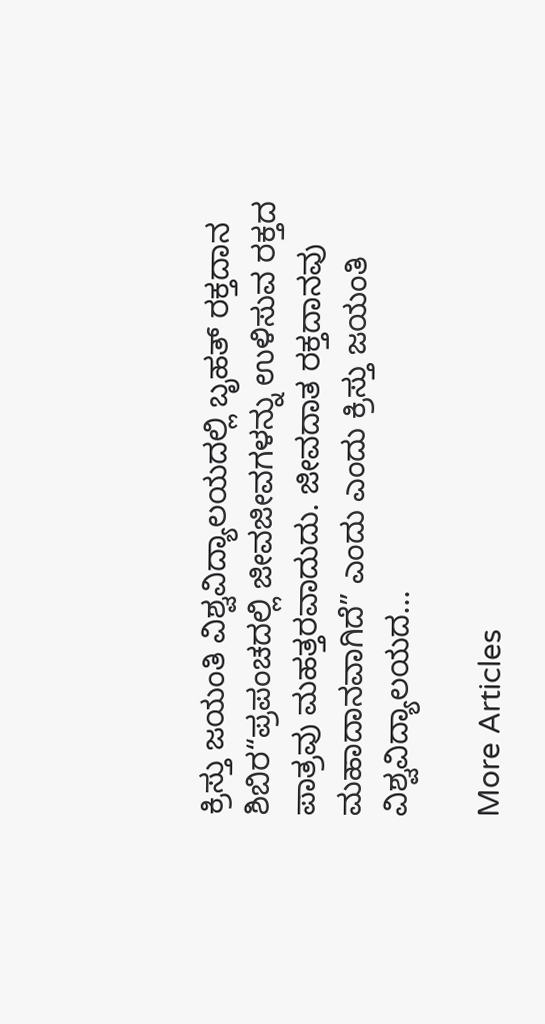ಕ್ರಿಸ್ತು ಜಯಂತಿ ವಿಶ್ವವಿದ್ಯಾಲಯದಲ್ಲಿ ಬೃಹತ್ ರಕ್ತದಾನ ಶಿಬಿರ“ಪ್ರಪಂಚದಲ್ಲಿ ಜೀವಜೀವಗಳನ್ನು ಉಳಿಸುವ ರಕ್ತದ ಪಾತ್ರವು ಮಹತ್ತರವಾದುದು. ಜೀವದಾತ ರಕ್ತದಾನವು ಮಹಾದಾನವಾಗಿದೆ” ಎಂದು ಎಂದು ಕ್ರಿಸ್ತು ಜಯಂತಿ ವಿಶ್ವವಿದ್ಯಾಲಯದ...

More Articles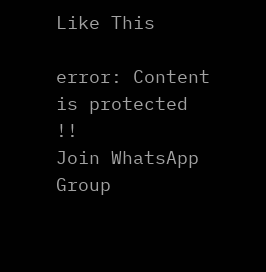Like This

error: Content is protected !!
Join WhatsApp Group